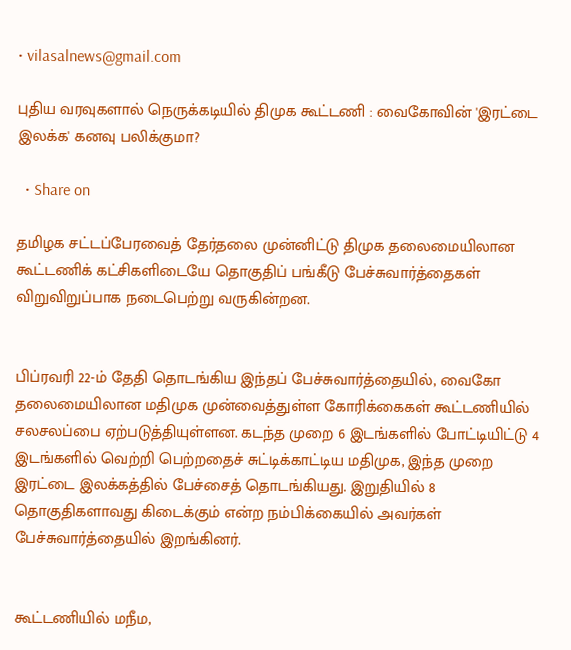• vilasalnews@gmail.com

புதிய வரவுகளால் நெருக்கடியில் திமுக கூட்டணி : வைகோவின் 'இரட்டை இலக்க' கனவு பலிக்குமா?

  • Share on

தமிழக சட்டப்பேரவைத் தேர்தலை முன்னிட்டு திமுக தலைமையிலான கூட்டணிக் கட்சிகளிடையே தொகுதிப் பங்கீடு பேச்சுவார்த்தைகள் விறுவிறுப்பாக நடைபெற்று வருகின்றன.


பிப்ரவரி 22-ம் தேதி தொடங்கிய இந்தப் பேச்சுவார்த்தையில், வைகோ தலைமையிலான மதிமுக முன்வைத்துள்ள கோரிக்கைகள் கூட்டணியில் சலசலப்பை ஏற்படுத்தியுள்ளன. கடந்த முறை 6 இடங்களில் போட்டியிட்டு 4 இடங்களில் வெற்றி பெற்றதைச் சுட்டிக்காட்டிய மதிமுக, இந்த முறை இரட்டை இலக்கத்தில் பேச்சைத் தொடங்கியது. இறுதியில் 8 தொகுதிகளாவது கிடைக்கும் என்ற நம்பிக்கையில் அவர்கள் பேச்சுவார்த்தையில் இறங்கினர்.


கூட்டணியில் மநீம,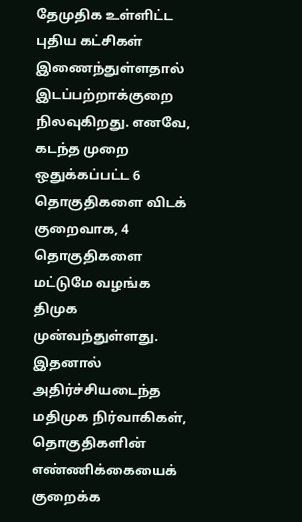தேமுதிக உள்ளிட்ட புதிய கட்சிகள் இணைந்துள்ளதால் இடப்பற்றாக்குறை நிலவுகிறது. எனவே, கடந்த முறை ஒதுக்கப்பட்ட 6 தொகுதிகளை விடக் குறைவாக, 4 தொகுதிகளை மட்டுமே வழங்க திமுக முன்வந்துள்ளது. இதனால் அதிர்ச்சியடைந்த மதிமுக நிர்வாகிகள், தொகுதிகளின் எண்ணிக்கையைக் குறைக்க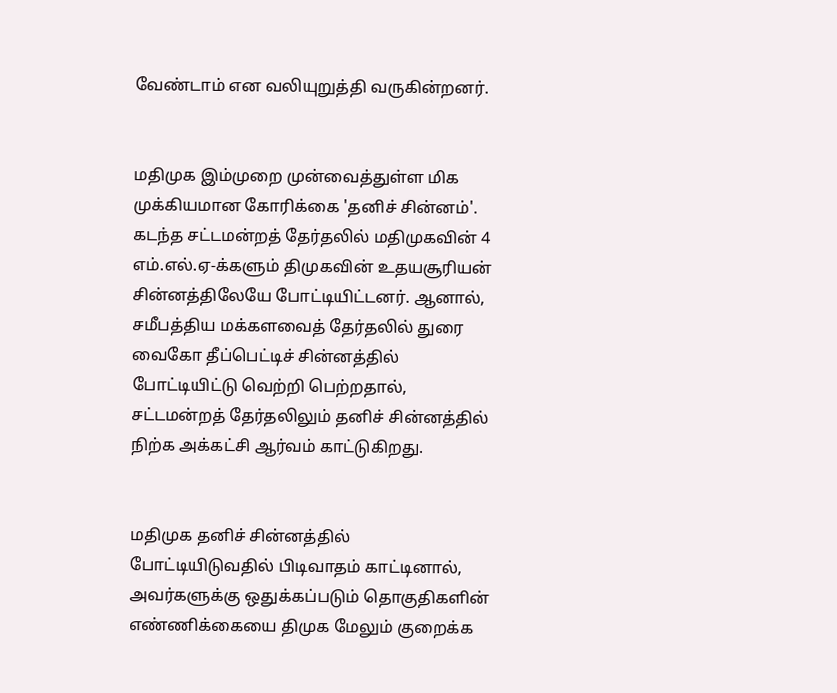வேண்டாம் என வலியுறுத்தி வருகின்றனர்.


மதிமுக இம்முறை முன்வைத்துள்ள மிக முக்கியமான கோரிக்கை 'தனிச் சின்னம்'. கடந்த சட்டமன்றத் தேர்தலில் மதிமுகவின் 4 எம்.எல்.ஏ-க்களும் திமுகவின் உதயசூரியன் சின்னத்திலேயே போட்டியிட்டனர். ஆனால், சமீபத்திய மக்களவைத் தேர்தலில் துரை வைகோ தீப்பெட்டிச் சின்னத்தில் போட்டியிட்டு வெற்றி பெற்றதால், சட்டமன்றத் தேர்தலிலும் தனிச் சின்னத்தில் நிற்க அக்கட்சி ஆர்வம் காட்டுகிறது.


மதிமுக தனிச் சின்னத்தில் போட்டியிடுவதில் பிடிவாதம் காட்டினால், அவர்களுக்கு ஒதுக்கப்படும் தொகுதிகளின் எண்ணிக்கையை திமுக மேலும் குறைக்க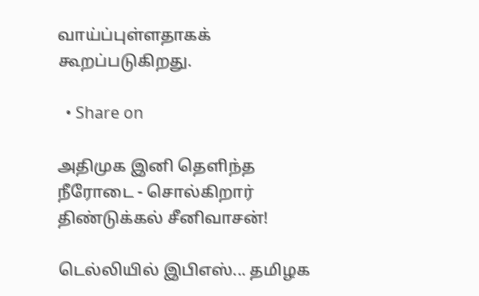வாய்ப்புள்ளதாகக் கூறப்படுகிறது.

  • Share on

அதிமுக இனி தெளிந்த நீரோடை - சொல்கிறார் திண்டுக்கல் சீனிவாசன்!

டெல்லியில் இபிஎஸ்... தமிழக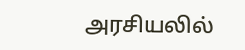அரசியலில்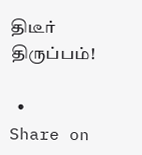திடீர் திருப்பம்!

  • Share on